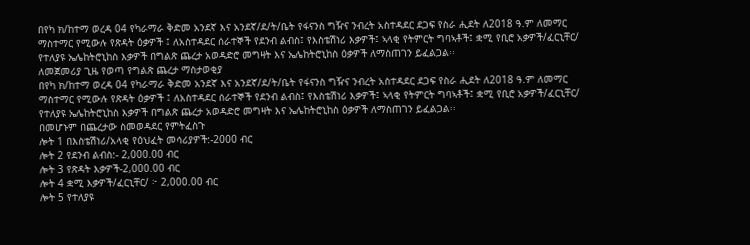በየካ ክ/ከተማ ወረዳ 04 የካራማራ ቅድመ አንደኛ እና አንደኛ/ደ/ት/ቤት የፋናንስ ግዥና ንብረት አስተዳደር ደጋፍ የስራ ሒደት ለ2018 ዓ.ም ለመማር ማስተማር የሚውሉ የጽዳት ዕቃዎች ፤ ለአስተዳደር ሰራተኞች የደንብ ልብስ፤ የእስቴሽነሪ እቃዎች፤ ኣላቂ የትምርት ግባኣቶች፤ ቋሚ የቢሮ አቃዎች/ፈርኒቸር/ የተለያዩ ኤሌከትሮኒከስ እቃዎች በግልጽ ጨረታ አወዳድሮ መግዛት እና ኤሌከትሮኒከስ ዕቃዎች ለማስጠገን ይፈልጋል፡፡
ለመጀመሪያ ጊዜ የወጣ የግልጽ ጨረታ ማስታወቂያ
በየካ ክ/ከተማ ወረዳ 04 የካራማራ ቅድመ አንደኛ እና አንደኛ/ደ/ት/ቤት የፋናንስ ግዥና ንብረት አስተዳደር ደጋፍ የስራ ሒደት ለ2018 ዓ.ም ለመማር ማስተማር የሚውሉ የጽዳት ዕቃዎች ፤ ለአስተዳደር ሰራተኞች የደንብ ልብስ፤ የእስቴሽነሪ እቃዎች፤ ኣላቂ የትምርት ግባኣቶች፤ ቋሚ የቢሮ አቃዎች/ፈርኒቸር/ የተለያዩ ኤሌከትሮኒከስ እቃዎች በግልጽ ጨረታ አወዳድሮ መግዛት እና ኤሌከትሮኒከስ ዕቃዎች ለማስጠገን ይፈልጋል፡፡
በመሆኑም በጨረታው ስመወዳደር የምትፈስጉ
ሎት 1 በእስቴሽነሪ/አላቂ የዕህፈት መሳሪያዎች:-2000 ብር
ሎት 2 የደንብ ልብስ:- 2,000.00 ብር
ሎት 3 የጽዳት እቃዎች-2,000.00 ብር
ሎት 4 ቋሚ እቃዎች/ፈርኒቸር/ ፦ 2,000.00 ብር
ሎት 5 የተለያዩ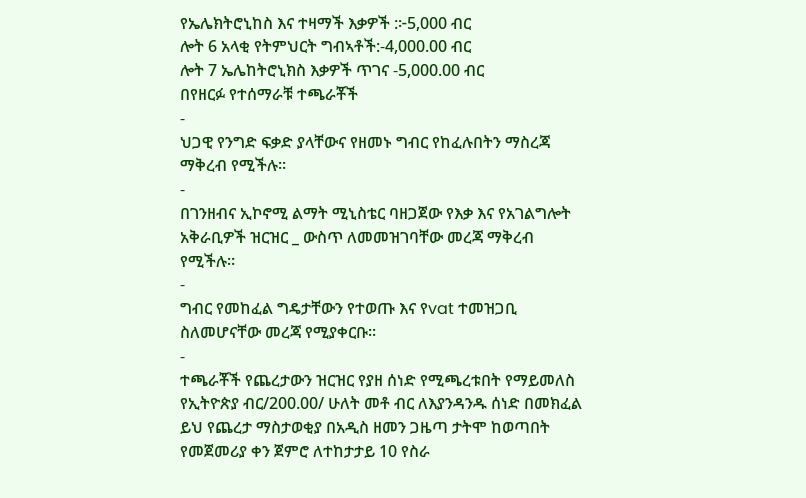የኤሌክትሮኒከስ እና ተዛማች እቃዎች :፦5,000 ብር
ሎት 6 አላቂ የትምህርት ግብኣቶች:-4,000.00 ብር
ሎት 7 ኤሌከትሮኒክስ እቃዎች ጥገና -5,000.00 ብር
በየዘርፉ የተሰማራቹ ተጫራቾች
-
ህጋዊ የንግድ ፍቃድ ያላቸውና የዘመኑ ግብር የከፈሉበትን ማስረጃ ማቅረብ የሚችሉ፡፡
-
በገንዘብና ኢኮኖሚ ልማት ሚኒስቴር ባዘጋጀው የእቃ እና የአገልግሎት አቅራቢዎች ዝርዝር _ ውስጥ ለመመዝገባቸው መረጃ ማቅረብ የሚችሉ፡፡
-
ግብር የመከፈል ግዴታቸውን የተወጡ እና የvat ተመዝጋቢ ስለመሆናቸው መረጃ የሚያቀርቡ፡፡
-
ተጫራቾች የጨረታውን ዝርዝር የያዘ ሰነድ የሚጫረቱበት የማይመለስ የኢትዮጵያ ብር/200.00/ ሁለት መቶ ብር ለእያንዳንዱ ሰነድ በመክፈል ይህ የጨረታ ማስታወቂያ በአዲስ ዘመን ጋዜጣ ታትሞ ከወጣበት የመጀመሪያ ቀን ጀምሮ ለተከታታይ 10 የስራ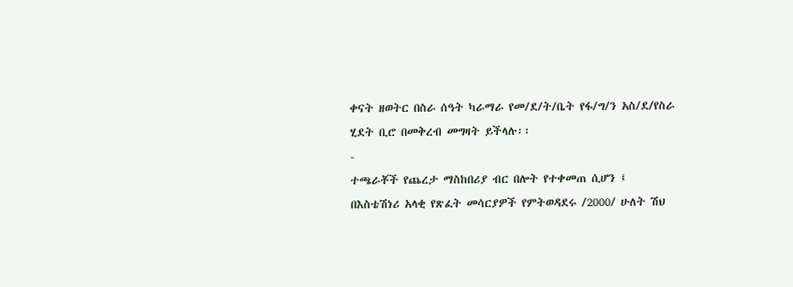ቀናት ዘወትር በስራ ሰዓት ካራማራ የመ/ደ/ት/ቤት የፋ/ግ/ን አስ/ደ/የስራ ሂደት ቢሮ በመቅረብ መግዛት ይችላሉ፡፡
-
ተጫራቾች የጨረታ ማስከበሪያ ብር በሎት የተቀመጠ ሲሆን ፤ በእስቴሽነሪ አላቂ የጽፈት መሳርያዎች የምትወዳደሩ /2000/ ሁለት ሽህ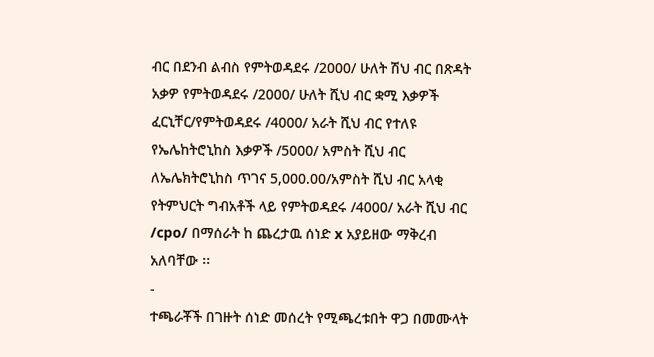ብር በደንብ ልብስ የምትወዳደሩ /2000/ ሁለት ሽህ ብር በጽዳት አቃዎ የምትወዳደሩ /2000/ ሁለት ሺህ ብር ቋሚ እቃዎች ፈርኒቸር/የምትወዳደሩ /4000/ አራት ሺህ ብር የተለዩ የኤሌከትሮኒከስ እቃዎች /5000/ አምስት ሺህ ብር ለኤሌክትሮኒከስ ጥገና 5,000.00/አምስት ሺህ ብር አላቂ የትምህርት ግብአቶች ላይ የምትወዳደሩ /4000/ አራት ሺህ ብር /cpo/ በማሰራት ከ ጨረታዉ ሰነድ x አያይዘው ማቅረብ አለባቸው ፡፡
-
ተጫራቾች በገዙት ሰነድ መሰረት የሚጫረቱበት ዋጋ በመሙላት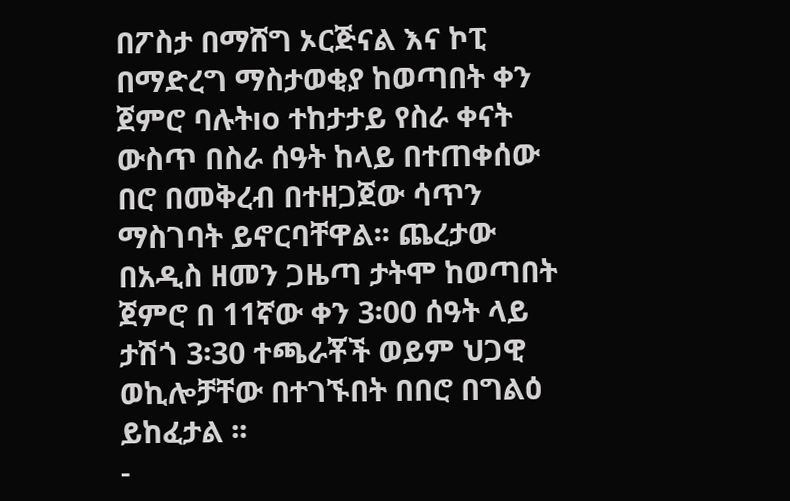በፖስታ በማሸግ ኦርጅናል እና ኮፒ በማድረግ ማስታወቂያ ከወጣበት ቀን ጀምሮ ባሉትıo ተከታታይ የስራ ቀናት ውስጥ በስራ ሰዓት ከላይ በተጠቀሰው በሮ በመቅረብ በተዘጋጀው ሳጥን ማስገባት ይኖርባቸዋል፡፡ ጨረታው በአዲስ ዘመን ጋዜጣ ታትሞ ከወጣበት ጀምሮ በ 11ኛው ቀን 3፡00 ሰዓት ላይ ታሽጎ 3፡30 ተጫራቾች ወይም ህጋዊ ወኪሎቻቸው በተገኙበት በበሮ በግልዕ ይከፈታል ፡፡
-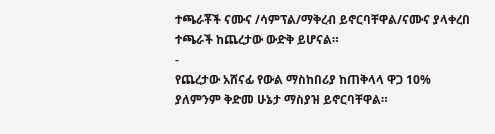ተጫራቾች ናሙና /ሳምፕል/ማቅረብ ይኖርባቸዋል/ናሙና ያላቀረበ ተጫራች ከጨረታው ውድቅ ይሆናል።
-
የጨረታው አሸናፊ የውል ማስከበሪያ ከጠቅላላ ዋጋ 10% ያለምንም ቅድመ ሁኔታ ማስያዝ ይኖርባቸዋል።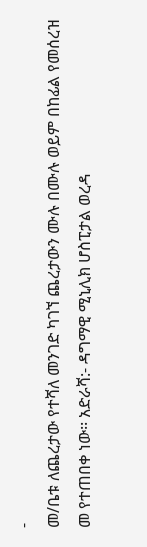-
መ/ቤቱ ለጨረታው የተሻለ መንገድ ካገኘ ጨረታውን ሙሉ በሙሉ ወይም በከፊል የመሰረዝ መ የተጠበቀ ነው፡፡ አድራሻ:- ዳግማዊ ሚኒሊክ ሆስፒታል ወረዳ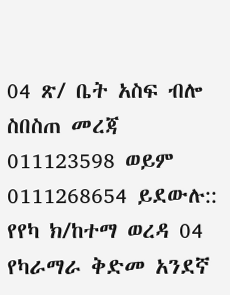04 ጽ/ ቤት አስፍ ብሎ ስበስጠ መረጃ 011123598 ወይም 0111268654 ይደውሉ::
የየካ ክ/ከተማ ወረዳ 04 የካራማራ ቅድመ አንደኛ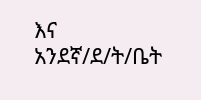እና አንደኛ/ደ/ት/ቤት